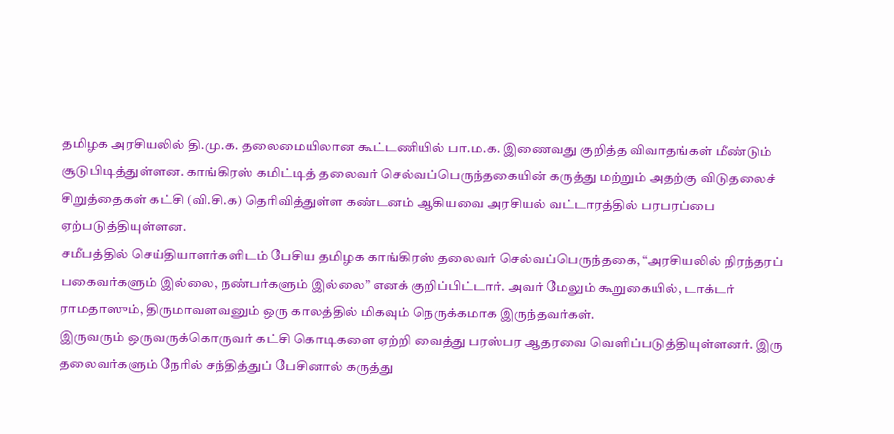தமிழக அரசியலில் தி.மு.க. தலைமையிலான கூட்டணியில் பா.ம.க. இணைவது குறித்த விவாதங்கள் மீண்டும் சூடுபிடித்துள்ளன. காங்கிரஸ் கமிட்டித் தலைவர் செல்வப்பெருந்தகையின் கருத்து மற்றும் அதற்கு விடுதலைச் சிறுத்தைகள் கட்சி (வி.சி.க) தெரிவித்துள்ள கண்டனம் ஆகியவை அரசியல் வட்டாரத்தில் பரபரப்பை ஏற்படுத்தியுள்ளன.
சமீபத்தில் செய்தியாளர்களிடம் பேசிய தமிழக காங்கிரஸ் தலைவர் செல்வப்பெருந்தகை, “அரசியலில் நிரந்தரப் பகைவர்களும் இல்லை, நண்பர்களும் இல்லை” எனக் குறிப்பிட்டார். அவர் மேலும் கூறுகையில், டாக்டர் ராமதாஸும், திருமாவளவனும் ஒரு காலத்தில் மிகவும் நெருக்கமாக இருந்தவர்கள்.
இருவரும் ஒருவருக்கொருவர் கட்சி கொடிகளை ஏற்றி வைத்து பரஸ்பர ஆதரவை வெளிப்படுத்தியுள்ளனர். இரு தலைவர்களும் நேரில் சந்தித்துப் பேசினால் கருத்து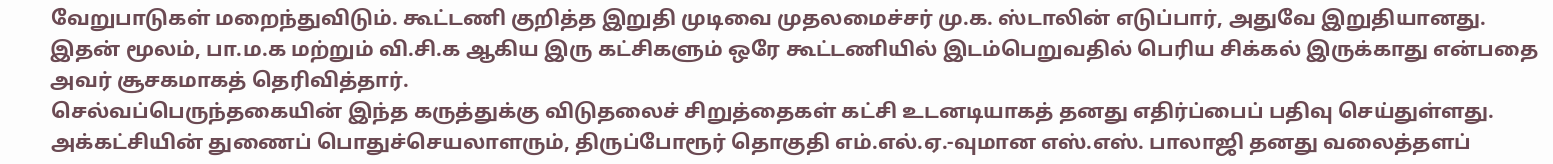வேறுபாடுகள் மறைந்துவிடும். கூட்டணி குறித்த இறுதி முடிவை முதலமைச்சர் மு.க. ஸ்டாலின் எடுப்பார், அதுவே இறுதியானது. இதன் மூலம், பா.ம.க மற்றும் வி.சி.க ஆகிய இரு கட்சிகளும் ஒரே கூட்டணியில் இடம்பெறுவதில் பெரிய சிக்கல் இருக்காது என்பதை அவர் சூசகமாகத் தெரிவித்தார்.
செல்வப்பெருந்தகையின் இந்த கருத்துக்கு விடுதலைச் சிறுத்தைகள் கட்சி உடனடியாகத் தனது எதிர்ப்பைப் பதிவு செய்துள்ளது. அக்கட்சியின் துணைப் பொதுச்செயலாளரும், திருப்போரூர் தொகுதி எம்.எல்.ஏ.-வுமான எஸ்.எஸ். பாலாஜி தனது வலைத்தளப்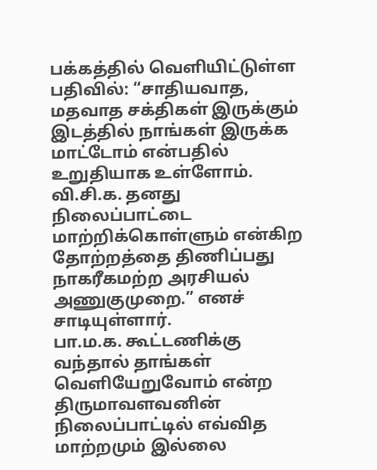பக்கத்தில் வெளியிட்டுள்ள பதிவில்: “சாதியவாத, மதவாத சக்திகள் இருக்கும் இடத்தில் நாங்கள் இருக்க மாட்டோம் என்பதில் உறுதியாக உள்ளோம். வி.சி.க. தனது நிலைப்பாட்டை மாற்றிக்கொள்ளும் என்கிற தோற்றத்தை திணிப்பது நாகரீகமற்ற அரசியல் அணுகுமுறை.” எனச் சாடியுள்ளார்.
பா.ம.க. கூட்டணிக்கு வந்தால் தாங்கள் வெளியேறுவோம் என்ற திருமாவளவனின் நிலைப்பாட்டில் எவ்வித மாற்றமும் இல்லை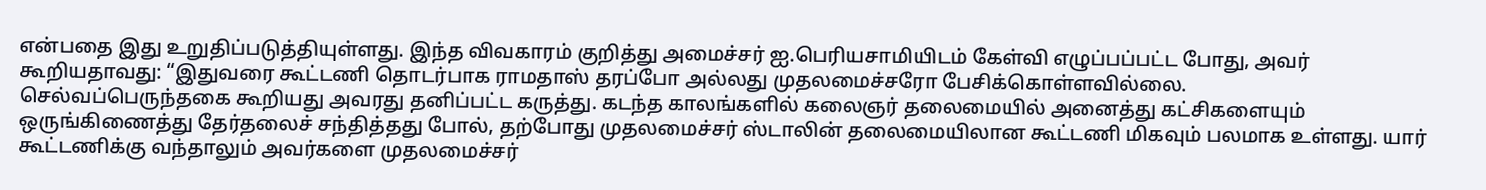என்பதை இது உறுதிப்படுத்தியுள்ளது. இந்த விவகாரம் குறித்து அமைச்சர் ஐ.பெரியசாமியிடம் கேள்வி எழுப்பப்பட்ட போது, அவர் கூறியதாவது: “இதுவரை கூட்டணி தொடர்பாக ராமதாஸ் தரப்போ அல்லது முதலமைச்சரோ பேசிக்கொள்ளவில்லை.
செல்வப்பெருந்தகை கூறியது அவரது தனிப்பட்ட கருத்து. கடந்த காலங்களில் கலைஞர் தலைமையில் அனைத்து கட்சிகளையும் ஒருங்கிணைத்து தேர்தலைச் சந்தித்தது போல், தற்போது முதலமைச்சர் ஸ்டாலின் தலைமையிலான கூட்டணி மிகவும் பலமாக உள்ளது. யார் கூட்டணிக்கு வந்தாலும் அவர்களை முதலமைச்சர்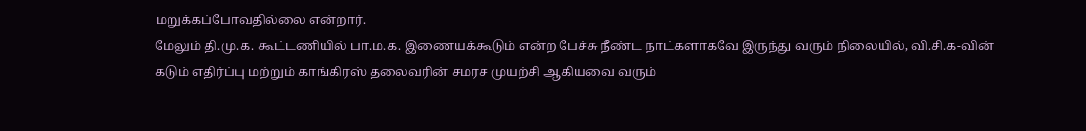மறுக்கப்போவதில்லை என்றார்.
மேலும் தி.மு.க. கூட்டணியில் பா.ம.க. இணையக்கூடும் என்ற பேச்சு நீண்ட நாட்களாகவே இருந்து வரும் நிலையில், வி.சி.க-வின் கடும் எதிர்ப்பு மற்றும் காங்கிரஸ் தலைவரின் சமரச முயற்சி ஆகியவை வரும்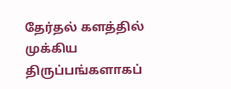தேர்தல் களத்தில் முக்கிய திருப்பங்களாகப்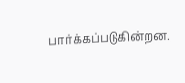பார்க்கப்படுகின்றன.